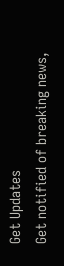Get Updates
Get notified of breaking news,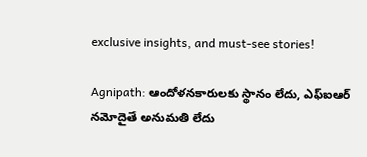exclusive insights, and must-see stories!

Agnipath: ఆందోళనకారులకు స్థానం లేదు, ఎఫ్ఐఆర్ నమోదైతే అనుమతి లేదు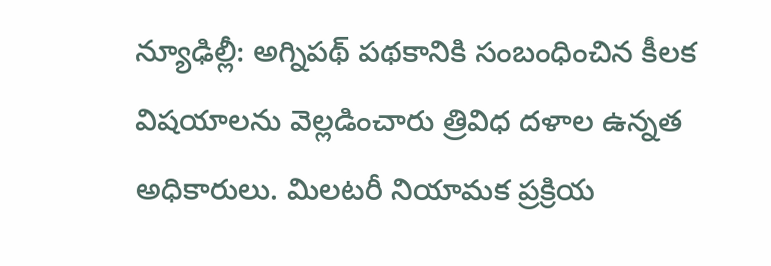న్యూఢిల్లీ: అగ్నిపథ్ పథకానికి సంబంధించిన కీలక విషయాలను వెల్లడించారు త్రివిధ దళాల ఉన్నత అధికారులు. మిలటరీ నియామక ప్రక్రియ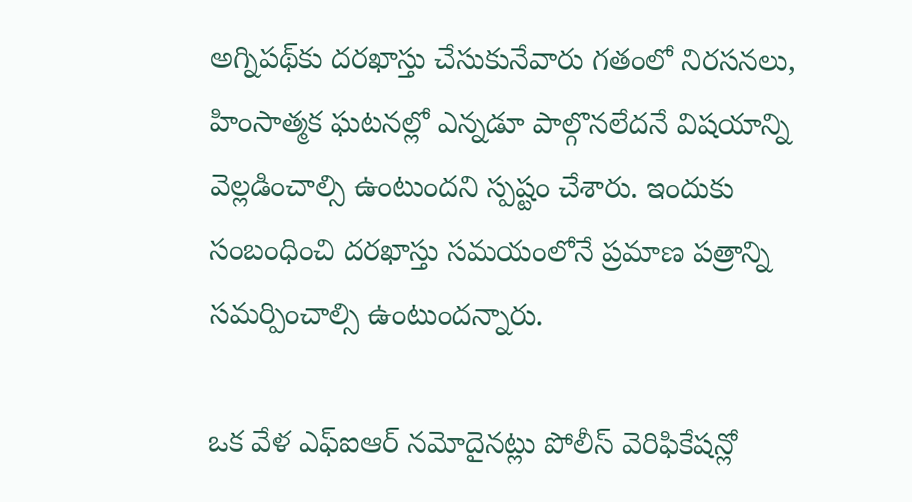అగ్నిపథ్‌కు దరఖాస్తు చేసుకునేవారు గతంలో నిరసనలు, హింసాత్మక ఘటనల్లో ఎన్నడూ పాల్గొనలేదనే విషయాన్ని వెల్లడించాల్సి ఉంటుందని స్పష్టం చేశారు. ఇందుకు సంబంధించి దరఖాస్తు సమయంలోనే ప్రమాణ పత్రాన్ని సమర్పించాల్సి ఉంటుందన్నారు.

ఒక వేళ ఎఫ్ఐఆర్ నమోదైనట్లు పోలీస్ వెరిఫికేషన్లో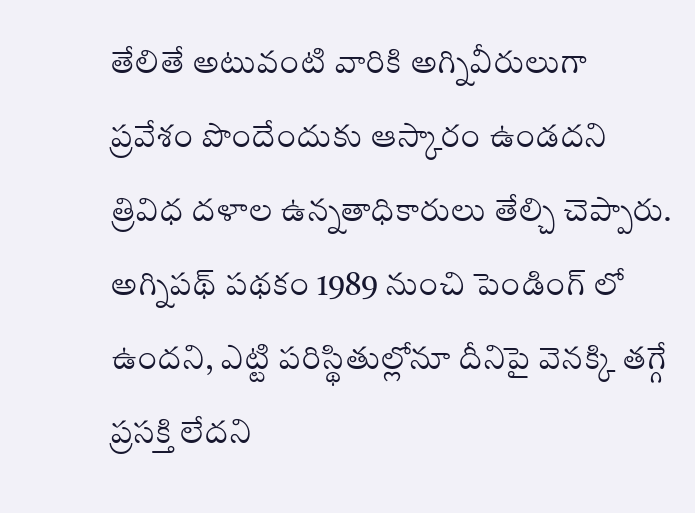తేలితే అటువంటి వారికి అగ్నివీరులుగా ప్రవేశం పొందేందుకు ఆస్కారం ఉండదని త్రివిధ దళాల ఉన్నతాధికారులు తేల్చి చెప్పారు. అగ్నిపథ్ పథకం 1989 నుంచి పెండింగ్ లో ఉందని, ఎట్టి పరిస్థితుల్లోనూ దీనిపై వెనక్కి తగ్గే ప్రసక్తి లేదని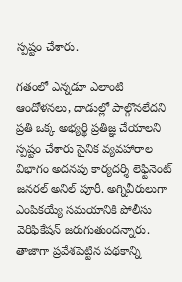స్పష్టం చేశారు.

గతంలో ఎన్నడూ ఎలాంటి ఆందోళనలు, దాడుల్లో పాల్గొనలేదని ప్రతి ఒక్క అభ్యర్థి ప్రతిజ్ఞ చేయాలని స్పష్టం చేశారు సైనిక వ్యవహారాల విభాగం అదనపు కార్యదర్శి లెఫ్టినెంట్ జనరల్ అనిల్ పూరీ. అగ్నివీరులుగా ఎంపికయ్యే సమయానికి పోలీసు వెరిఫికేషన్ జరుగుతుందన్నారు. తాజాగా ప్రవేశపెట్టిన పథకాన్ని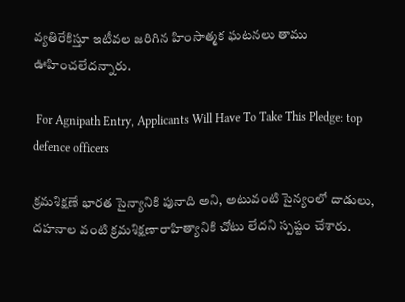వ్యతిరేకిస్తూ ఇటీవల జరిగిన హింసాత్మక ఘటనలు తాము ఊహించలేదన్నారు.

 For Agnipath Entry, Applicants Will Have To Take This Pledge: top defence officers

క్రమశిక్షణే భారత సైన్యానికి పునాది అని, అటువంటి సైన్యంలో దాడులు, దహనాల వంటి క్రమశిక్షణారాహిత్యానికి చోటు లేదని స్పష్టం చేశారు.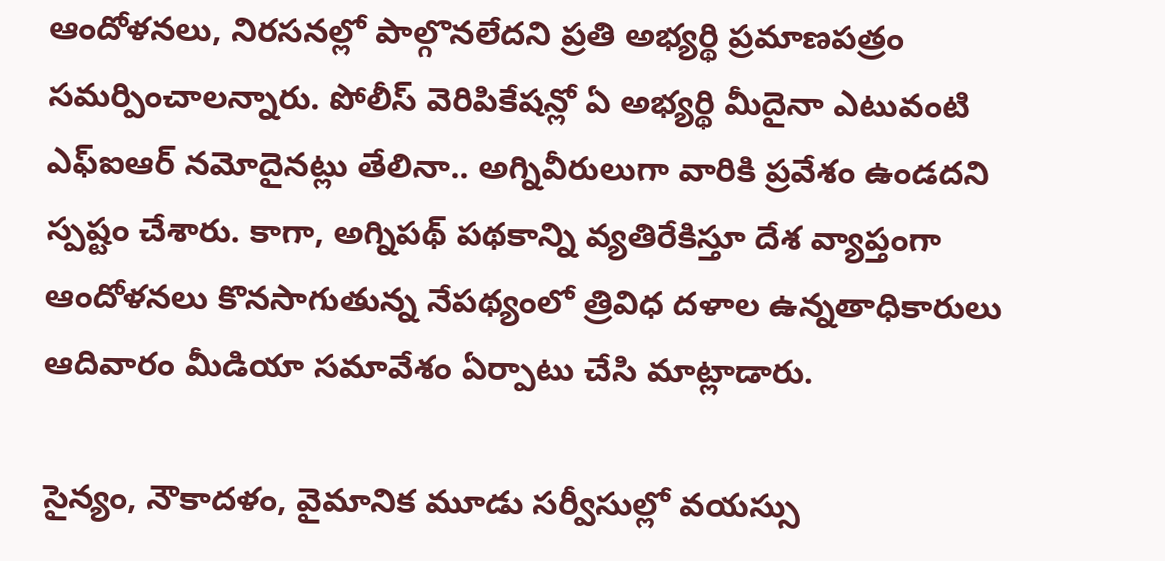ఆందోళనలు, నిరసనల్లో పాల్గొనలేదని ప్రతి అభ్యర్థి ప్రమాణపత్రం సమర్పించాలన్నారు. పోలీస్ వెరిపికేషన్లో ఏ అభ్యర్థి మీదైనా ఎటువంటి ఎఫ్ఐఆర్ నమోదైనట్లు తేలినా.. అగ్నివీరులుగా వారికి ప్రవేశం ఉండదని స్పష్టం చేశారు. కాగా, అగ్నిపథ్ పథకాన్ని వ్యతిరేకిస్తూ దేశ వ్యాప్తంగా ఆందోళనలు కొనసాగుతున్న నేపథ్యంలో త్రివిధ దళాల ఉన్నతాధికారులు ఆదివారం మీడియా సమావేశం ఏర్పాటు చేసి మాట్లాడారు.

సైన్యం, నౌకాదళం, వైమానిక మూడు సర్వీసుల్లో వయస్సు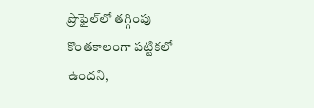ప్రొఫైల్‌లో తగ్గింపు కొంతకాలంగా పట్టికలో ఉందని,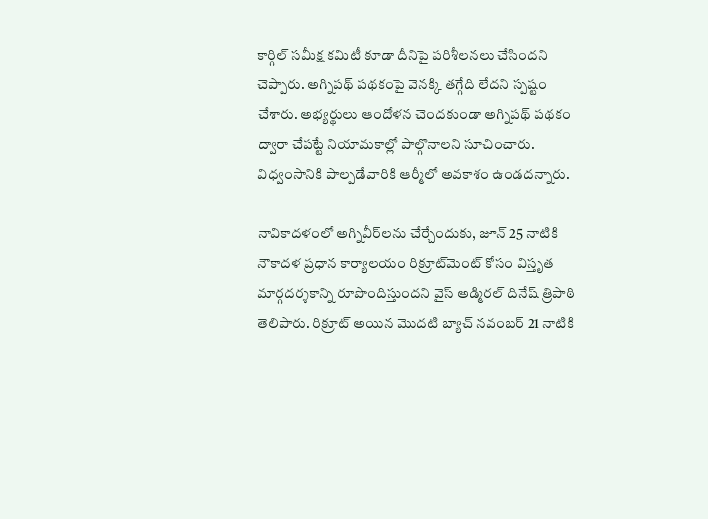కార్గిల్ సమీక్ష కమిటీ కూడా దీనిపై పరిశీలనలు చేసిందని చెప్పారు. అగ్నిపథ్ పథకంపై వెనక్కి తగ్గేది లేదని స్పష్టం చేశారు. అభ్యర్థులు ఆందోళన చెందకుండా అగ్నిపథ్ పథకం ద్వారా చేపట్టే నియామకాల్లో పాల్గొనాలని సూచించారు. విధ్వంసానికి పాల్పడేవారికి ఆర్మీలో అవకాశం ఉండదన్నారు.

నావికాదళంలో అగ్నివీర్‌లను చేర్చేందుకు, జూన్ 25 నాటికి నౌకాదళ ప్రధాన కార్యాలయం రిక్రూట్‌మెంట్ కోసం విస్తృత మార్గదర్శకాన్ని రూపొందిస్తుందని వైస్ అడ్మిరల్ దినేష్ త్రిపాఠి తెలిపారు. రిక్రూట్ అయిన మొదటి బ్యాచ్ నవంబర్ 21 నాటికి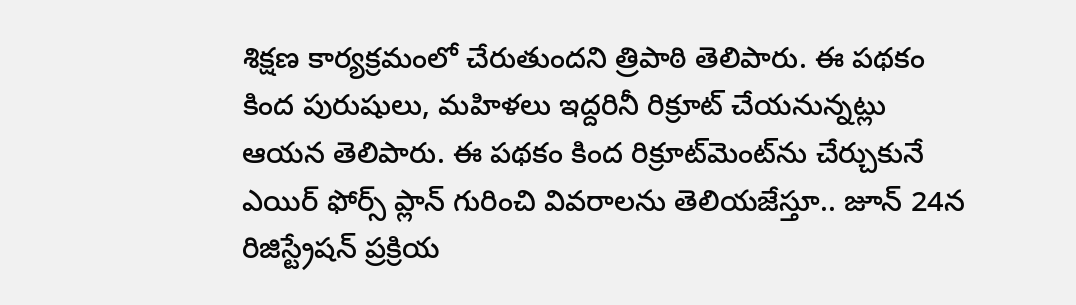శిక్షణ కార్యక్రమంలో చేరుతుందని త్రిపాఠి తెలిపారు. ఈ పథకం కింద పురుషులు, మహిళలు ఇద్దరినీ రిక్రూట్ చేయనున్నట్లు ఆయన తెలిపారు. ఈ పథకం కింద రిక్రూట్‌మెంట్‌ను చేర్చుకునే ఎయిర్ ఫోర్స్ ప్లాన్ గురించి వివరాలను తెలియజేస్తూ.. జూన్ 24న రిజిస్ట్రేషన్ ప్రక్రియ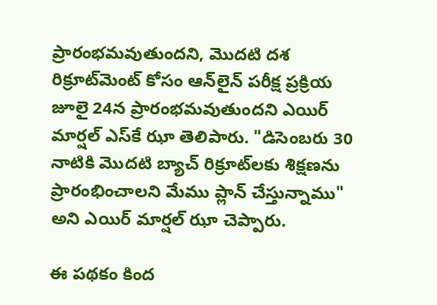ప్రారంభమవుతుందని, మొదటి దశ రిక్రూట్‌మెంట్ కోసం ఆన్‌లైన్ పరీక్ష ప్రక్రియ జూలై 24న ప్రారంభమవుతుందని ఎయిర్ మార్షల్ ఎస్‌కే ఝా తెలిపారు. "డిసెంబరు 30 నాటికి మొదటి బ్యాచ్ రిక్రూట్‌లకు శిక్షణను ప్రారంభించాలని మేము ప్లాన్ చేస్తున్నాము" అని ఎయిర్ మార్షల్ ఝా చెప్పారు.

ఈ పథకం కింద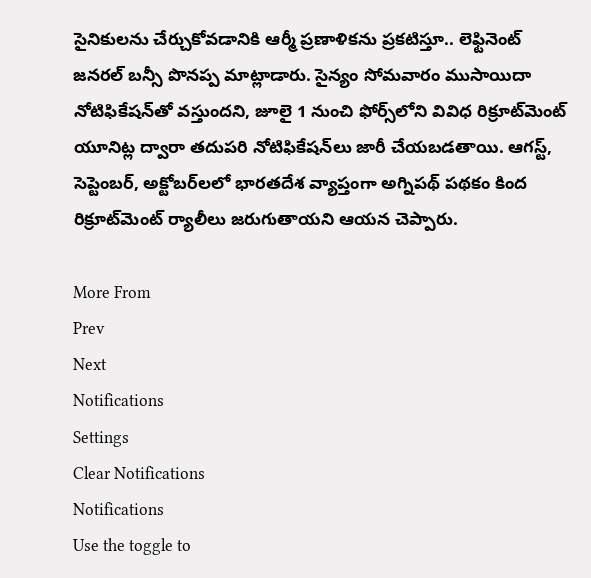సైనికులను చేర్చుకోవడానికి ఆర్మీ ప్రణాళికను ప్రకటిస్తూ.. లెఫ్టినెంట్ జనరల్ బన్సీ పొనప్ప మాట్లాడారు. సైన్యం సోమవారం ముసాయిదా నోటిఫికేషన్‌తో వస్తుందని, జూలై 1 నుంచి ఫోర్స్‌లోని వివిధ రిక్రూట్‌మెంట్ యూనిట్ల ద్వారా తదుపరి నోటిఫికేషన్‌లు జారీ చేయబడతాయి. ఆగస్ట్, సెప్టెంబర్, అక్టోబర్‌లలో భారతదేశ వ్యాప్తంగా అగ్నిపథ్ పథకం కింద రిక్రూట్‌మెంట్ ర్యాలీలు జరుగుతాయని ఆయన చెప్పారు.

More From
Prev
Next
Notifications
Settings
Clear Notifications
Notifications
Use the toggle to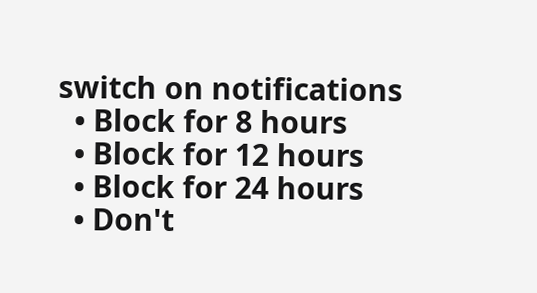switch on notifications
  • Block for 8 hours
  • Block for 12 hours
  • Block for 24 hours
  • Don't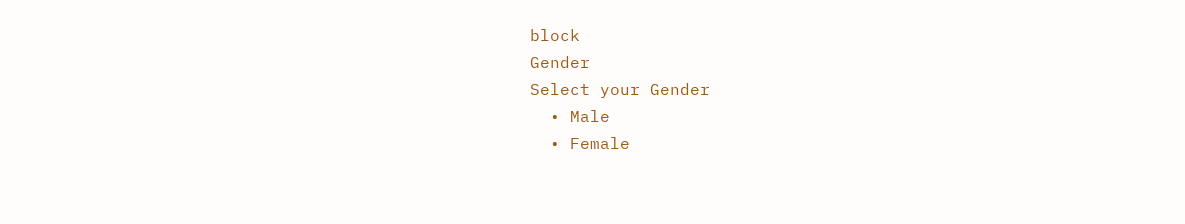block
Gender
Select your Gender
  • Male
  • Female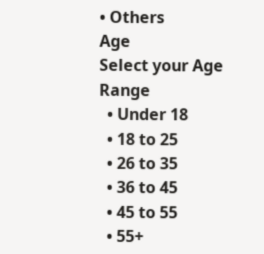• Others
Age
Select your Age Range
  • Under 18
  • 18 to 25
  • 26 to 35
  • 36 to 45
  • 45 to 55
  • 55+